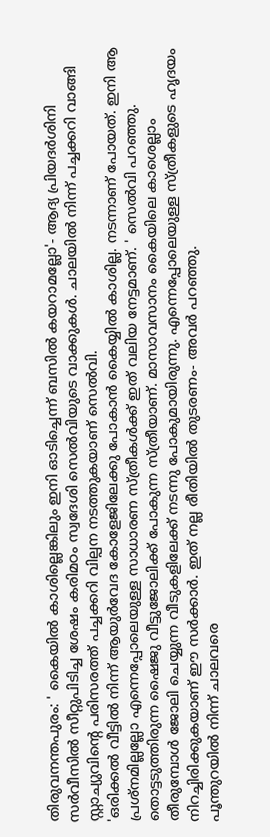തിരുവനന്തപുരം: ' കൈയിൽ കാശില്ലെങ്കിലും ഇനി ഓടിച്ചെന്ന് ബസിൽ കയറാമല്ലോ'- ആദ്യ പ്രിയദർശിനി സർവീസിൽ സീറ്റുപിടിച്ച ശേഷം കരിമഠം സ്വദേശി സെൽവിയുടെ വാക്കുകൾ. ചാലയിൽ നിന്ന് പച്ചക്കറി വാങ്ങി സ്റ്റാച്യുവിന്റെ പരിസരത്ത് പച്ചക്കറി വില്പന നടത്തുകയാണ് സെൽവി.
'ഒരിക്കൽ വീട്ടിൽ നിന്ന് ആയുർവേദ കോളേജിലേക്കു പോകാൻ കൈയ്യിൽ കാശില്ല. നടന്നാണ് പോയത്. ഇനി ആ പ്രശ്നമില്ലല്ലോ എന്നെപ്പോലെയുള്ള സാധാരണ സ്ത്രീകൾക്ക് ഇത് വലിയ നേട്ടമാണ്. ' സെൽവി പറഞ്ഞു.
തൊട്ടടുത്തിരുന്ന ഷൈജു വീട്ടുജോലിക്ക് പോകുന്ന സ്ത്രീയാണ്. മാസാവസാനം കൈയിലെ കാശെല്ലാം തീരുമ്പോൾ ജോലി ചെയ്യുന്ന വീടുകളിലേക്ക് നടന്നു പോകുമായിരുന്നു. എന്നെപ്പോലെയുള്ള സ്ത്രീകളുടെ ഹൃദയം നിറച്ചിരിക്കുകയാണ് ഈ സർക്കാർ. ഇത് നല്ല രീതിയിൽ തുടരണം- അവർ പറഞ്ഞു.
പൂന്തുറയിൽ നിന്ന് ചാലവരെ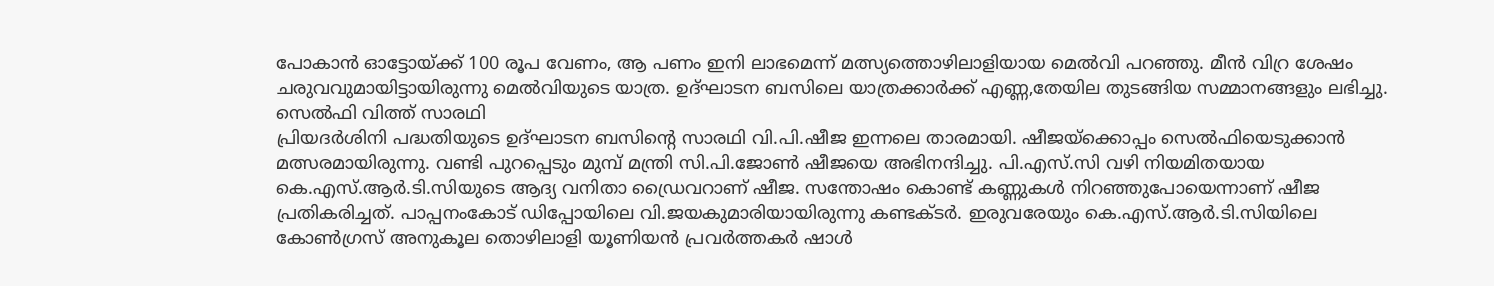പോകാൻ ഓട്ടോയ്ക്ക് 100 രൂപ വേണം, ആ പണം ഇനി ലാഭമെന്ന് മത്സ്യത്തൊഴിലാളിയായ മെൽവി പറഞ്ഞു. മീൻ വിറ്ര ശേഷം ചരുവവുമായിട്ടായിരുന്നു മെൽവിയുടെ യാത്ര. ഉദ്ഘാടന ബസിലെ യാത്രക്കാർക്ക് എണ്ണ,തേയില തുടങ്ങിയ സമ്മാനങ്ങളും ലഭിച്ചു.
സെൽഫി വിത്ത് സാരഥി
പ്രിയദർശിനി പദ്ധതിയുടെ ഉദ്ഘാടന ബസിന്റെ സാരഥി വി.പി.ഷീജ ഇന്നലെ താരമായി. ഷീജയ്ക്കൊപ്പം സെൽഫിയെടുക്കാൻ മത്സരമായിരുന്നു. വണ്ടി പുറപ്പെടും മുമ്പ് മന്ത്രി സി.പി.ജോൺ ഷീജയെ അഭിനന്ദിച്ചു. പി.എസ്.സി വഴി നിയമിതയായ കെ.എസ്.ആർ.ടി.സിയുടെ ആദ്യ വനിതാ ഡ്രൈവറാണ് ഷീജ. സന്തോഷം കൊണ്ട് കണ്ണുകൾ നിറഞ്ഞുപോയെന്നാണ് ഷീജ പ്രതികരിച്ചത്. പാപ്പനംകോട് ഡിപ്പോയിലെ വി.ജയകുമാരിയായിരുന്നു കണ്ടക്ടർ. ഇരുവരേയും കെ.എസ്.ആർ.ടി.സിയിലെ കോൺഗ്രസ് അനുകൂല തൊഴിലാളി യൂണിയൻ പ്രവർത്തകർ ഷാൾ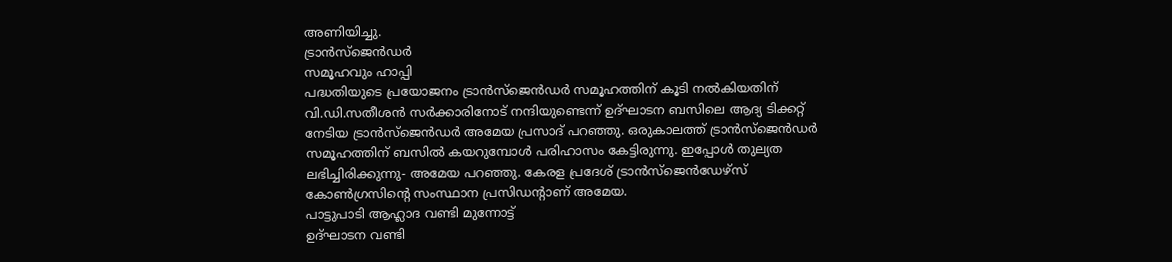അണിയിച്ചു.
ട്രാൻസ്ജെൻഡർ
സമൂഹവും ഹാപ്പി
പദ്ധതിയുടെ പ്രയോജനം ട്രാൻസ്ജെൻഡർ സമൂഹത്തിന് കൂടി നൽകിയതിന് വി.ഡി.സതീശൻ സർക്കാരിനോട് നന്ദിയുണ്ടെന്ന് ഉദ്ഘാടന ബസിലെ ആദ്യ ടിക്കറ്റ് നേടിയ ട്രാൻസ്ജെൻഡർ അമേയ പ്രസാദ് പറഞ്ഞു. ഒരുകാലത്ത് ട്രാൻസ്ജെൻഡർ സമൂഹത്തിന് ബസിൽ കയറുമ്പോൾ പരിഹാസം കേട്ടിരുന്നു. ഇപ്പോൾ തുല്യത ലഭിച്ചിരിക്കുന്നു- അമേയ പറഞ്ഞു. കേരള പ്രദേശ് ട്രാൻസ്ജെൻഡേഴ്സ് കോൺഗ്രസിന്റെ സംസ്ഥാന പ്രസിഡന്റാണ് അമേയ.
പാട്ടുപാടി ആഹ്ലാദ വണ്ടി മുന്നോട്ട്
ഉദ്ഘാടന വണ്ടി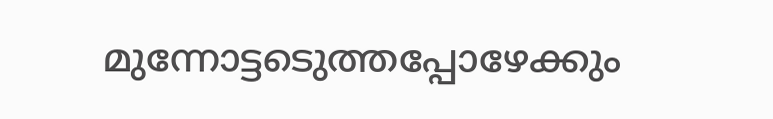മുന്നോട്ടടെുത്തപ്പോഴേക്കും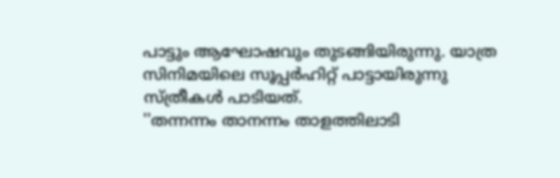പാട്ടും ആഘോഷവും തുടങ്ങിയിരുന്നു. യാത്ര സിനിമയിലെ സൂപ്പർഹിറ്റ് പാട്ടായിരുന്നു സ്ത്രീകൾ പാടിയത്.
''തന്നന്നം താനന്നം താളത്തിലാടി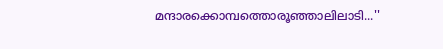മന്ദാരക്കൊമ്പത്തൊരൂഞ്ഞാലിലാടി...''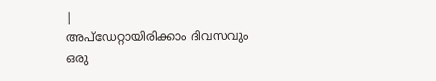|
അപ്ഡേറ്റായിരിക്കാം ദിവസവും
ഒരു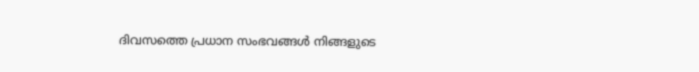ദിവസത്തെ പ്രധാന സംഭവങ്ങൾ നിങ്ങളുടെ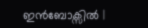ഇൻബോക്സിൽ |